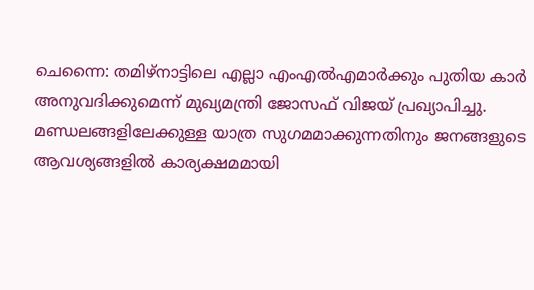ചെന്നൈ: തമിഴ്നാട്ടിലെ എല്ലാ എംഎൽഎമാർക്കും പുതിയ കാർ അനുവദിക്കുമെന്ന് മുഖ്യമന്ത്രി ജോസഫ് വിജയ് പ്രഖ്യാപിച്ചു. മണ്ഡലങ്ങളിലേക്കുള്ള യാത്ര സുഗമമാക്കുന്നതിനും ജനങ്ങളുടെ ആവശ്യങ്ങളിൽ കാര്യക്ഷമമായി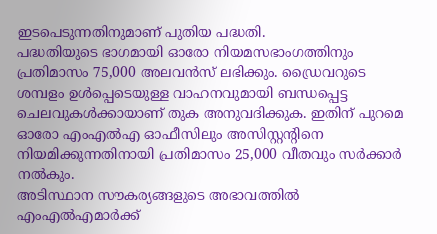ഇടപെടുന്നതിനുമാണ് പുതിയ പദ്ധതി.
പദ്ധതിയുടെ ഭാഗമായി ഓരോ നിയമസഭാംഗത്തിനും പ്രതിമാസം 75,000 അലവൻസ് ലഭിക്കും. ഡ്രൈവറുടെ ശമ്പളം ഉൾപ്പെടെയുള്ള വാഹനവുമായി ബന്ധപ്പെട്ട ചെലവുകൾക്കായാണ് തുക അനുവദിക്കുക. ഇതിന് പുറമെ ഓരോ എംഎൽഎ ഓഫീസിലും അസിസ്റ്റന്റിനെ നിയമിക്കുന്നതിനായി പ്രതിമാസം 25,000 വീതവും സർക്കാർ നൽകും.
അടിസ്ഥാന സൗകര്യങ്ങളുടെ അഭാവത്തിൽ എംഎൽഎമാർക്ക്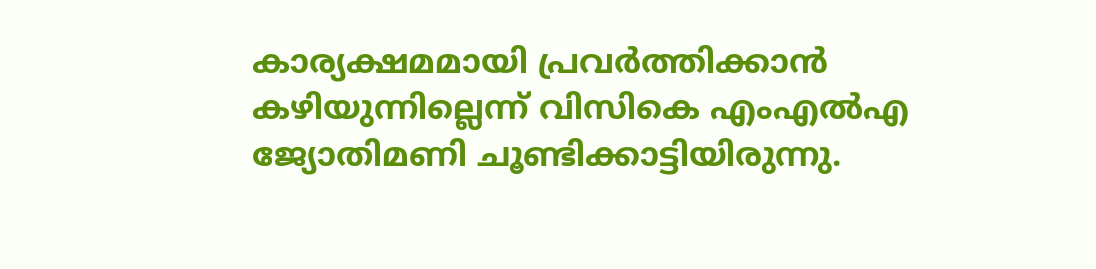കാര്യക്ഷമമായി പ്രവർത്തിക്കാൻ കഴിയുന്നില്ലെന്ന് വിസികെ എംഎൽഎ ജ്യോതിമണി ചൂണ്ടിക്കാട്ടിയിരുന്നു.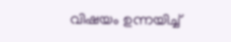വിഷയം ഉന്നയിച്ച്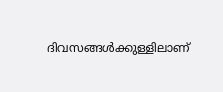ദിവസങ്ങൾക്കുള്ളിലാണ്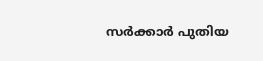സർക്കാർ പുതിയ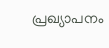പ്രഖ്യാപനം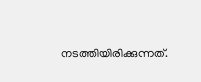നടത്തിയിരിക്കുന്നത്.